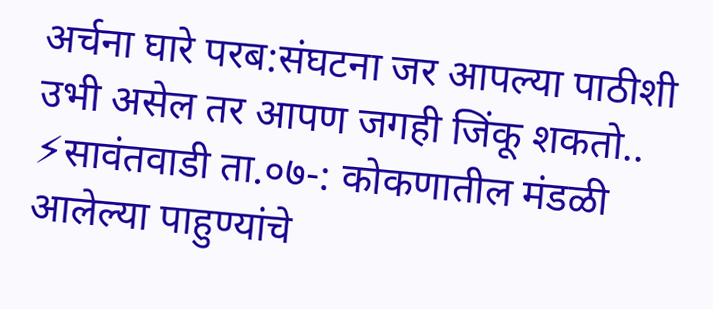अर्चना घारे परब:संघटना जर आपल्या पाठीशी उभी असेल तर आपण जगही जिंकू शकतो..
⚡सावंतवाडी ता.०७-: कोकणातील मंडळी आलेल्या पाहुण्यांचे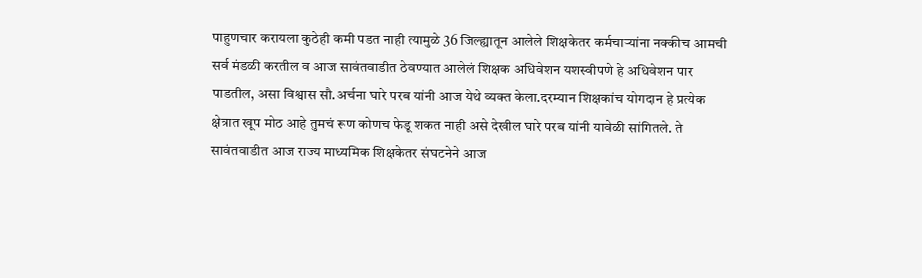पाहुणचार करायला कुठेही कमी पडत नाही त्यामुळे 36 जिल्ह्यातून आलेले शिक्षकेतर कर्मचाऱ्यांना नक्कीच आमची सर्व मंडळी करतील व आज सावंतवाडीत ठेवण्यात आलेलं शिक्षक अधिवेशन यशस्वीपणे हे अधिवेशन पार पाडतील, असा विश्वास सौ.अर्चना घारे परब यांनी आज येथे व्यक्त केला.दरम्यान शिक्षकांच योगदान हे प्रत्येक क्षेत्रात खूप मोठ आहे तुमचं रूण कोणच फेडू शकत नाही असे देखील घारे परब यांनी यावेळी सांगितले. ते सावंतवाडीत आज राज्य माध्यमिक शिक्षकेतर संघटनेने आज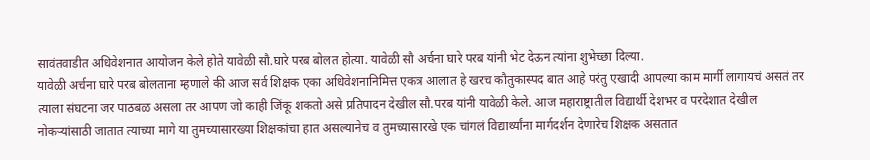सावंतवाडीत अधिवेशनात आयोजन केले होते यावेळी सौ.घारे परब बोलत होत्या. यावेळी सौ अर्चना घारे परब यांनी भेट देऊन त्यांना शुभेच्छा दिल्या.
यावेळी अर्चना घारे परब बोलताना म्हणाले की आज सर्व शिक्षक एका अधिवेशनानिमित्त एकत्र आलात हे खरच कौतुकास्पद बात आहे परंतु एखादी आपल्या काम मार्गी लागायचं असतं तर त्याला संघटना जर पाठबळ असला तर आपण जो काही जिंकू शकतो असे प्रतिपादन देखील सौ.परब यांनी यावेळी केले. आज महाराष्ट्रातील विद्यार्थी देशभर व परदेशात देखील नोकऱ्यांसाठी जातात त्याच्या मागे या तुमच्यासारख्या शिक्षकांचा हात असल्यानेच व तुमच्यासारखे एक चांगलं विद्यार्थ्यांना मार्गदर्शन देणारेच शिक्षक असतात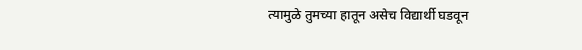त्यामुळे तुमच्या हातून असेच विद्यार्थी घडवून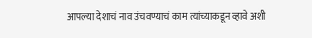आपल्या देशाचं नाव उंचवण्याचं काम त्यांच्याकडून व्हावे अशी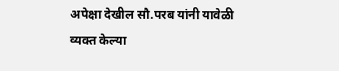अपेक्षा देखील सौ.परब यांनी यावेळी व्यक्त केल्या